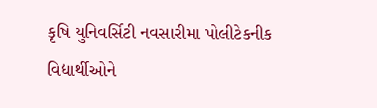કૃષિ યુનિવર્સિટી નવસારીમા પોલીટેકનીક વિદ્યાર્થીઓને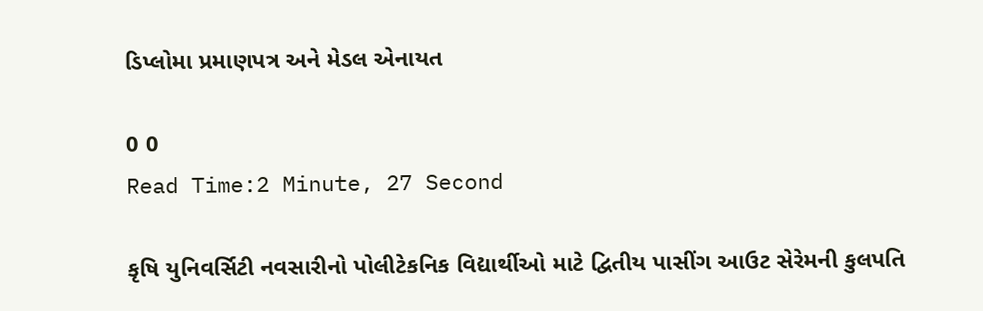ડિપ્લોમા પ્રમાણપત્ર અને મેડલ એનાયત

0 0
Read Time:2 Minute, 27 Second

કૃષિ યુનિવર્સિટી નવસારીનો પોલીટેકનિક વિદ્યાર્થીઓ માટે દ્વિતીય પાસીંગ આઉટ સેરેમની કુલપતિ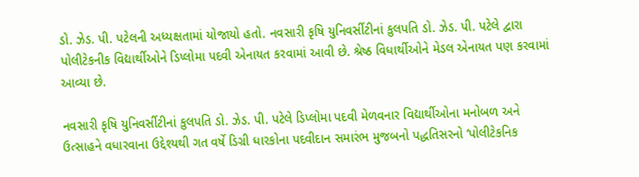ડો. ઝેડ. પી. પટેલની અધ્યક્ષતામાં યોજાયો હતો. નવસારી કૃષિ યુનિવર્સીટીનાં કુલપતિ ડો. ઝેડ. પી. પટેલે દ્વારા પોલીટેકનીક વિદ્યાર્થીઓને ડિપ્લોમા પદવી એનાયત કરવામાં આવી છે. શ્રેષ્ઠ વિધાર્થીઓને મેડલ એનાયત પણ કરવામાં આવ્યા છે.

નવસારી કૃષિ યુનિવર્સીટીનાં કુલપતિ ડો. ઝેડ. પી. પટેલે ડિપ્લોમા પદવી મેળવનાર વિદ્યાર્થીઓના મનોબળ અને ઉત્સાહને વધારવાના ઉદ્દેશ્યથી ગત વર્ષે ડિગ્રી ધારકોના પદવીદાન સમારંભ મુજબનો પદ્ધતિસરનો ‘પોલીટેકનિક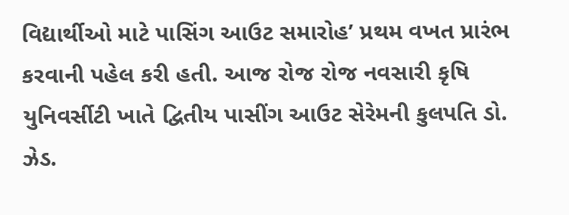વિદ્યાર્થીઓ માટે પાસિંગ આઉટ સમારોહ’ પ્રથમ વખત પ્રારંભ કરવાની પહેલ કરી હતી. આજ રોજ રોજ નવસારી કૃષિ યુનિવર્સીટી ખાતે દ્વિતીય પાસીંગ આઉટ સેરેમની કુલપતિ ડો. ઝેડ.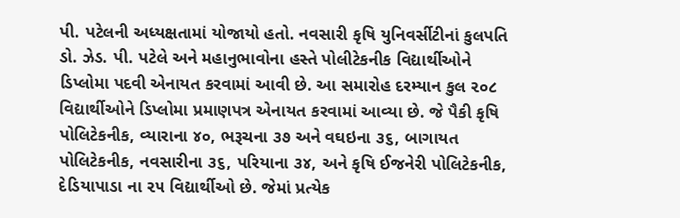પી. પટેલની અધ્યક્ષતામાં યોજાયો હતો. નવસારી કૃષિ યુનિવર્સીટીનાં કુલપતિ ડો. ઝેડ. પી. પટેલે અને મહાનુભાવોના હસ્તે પોલીટેકનીક વિદ્યાર્થીઓને ડિપ્લોમા પદવી એનાયત કરવામાં આવી છે. આ સમારોહ દરમ્યાન કુલ ૨૦૮ વિદ્યાર્થીઓને ડિપ્લોમા પ્રમાણપત્ર એનાયત કરવામાં આવ્યા છે. જે પૈકી કૃષિ પોલિટેકનીક, વ્યારાના ૪૦, ભરૂચના ૩૭ અને વઘઇના ૩૬, બાગાયત પોલિટેકનીક, નવસારીના ૩૬, પરિયાના ૩૪, અને કૃષિ ઈજનેરી પોલિટેકનીક, દેડિયાપાડા ના ૨૫ વિદ્યાર્થીઓ છે. જેમાં પ્રત્યેક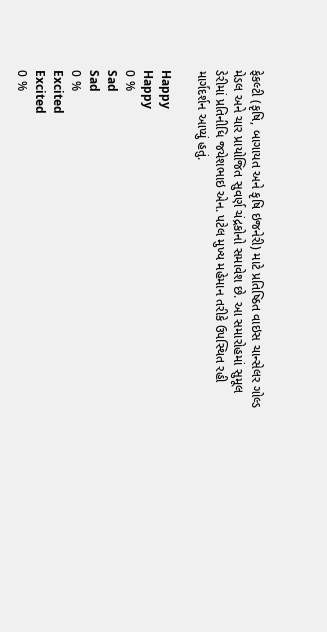ફેકલ્ટી (કૃષિ, બાગાયત અને કૃષિ ઇજનેરી) માટે પ્રતિષ્ઠિત વાઇસ ચાન્સેલર ગોલ્ડ મેડલ અને ચાર પ્રાયોજિત સુવર્ણ ચંદ્રકોનો સમાવેશ છે. આ સમારોહમાં સુમૂલ ડેરીમાં પ્રતિનીધિ જયેશભાઇ એન. પટેલ મુખ્ય મહેમાન તરીકે ઉપસ્થિત રહી માર્ગદર્શન આપ્યું હતું.

Happy
Happy
0 %
Sad
Sad
0 %
Excited
Excited
0 %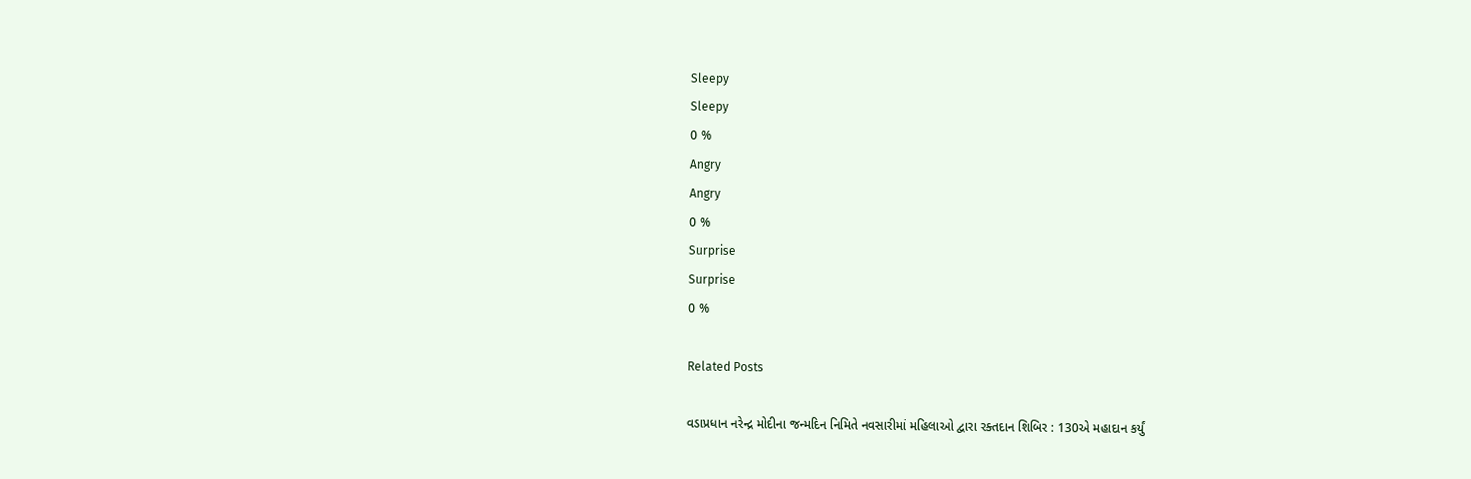Sleepy
Sleepy
0 %
Angry
Angry
0 %
Surprise
Surprise
0 %

Related Posts

વડાપ્રધાન નરેન્દ્ર મોદીના જન્મદિન નિમિતે નવસારીમાં મહિલાઓ દ્વારા રક્તદાન શિબિર : 130એ મહાદાન કર્યું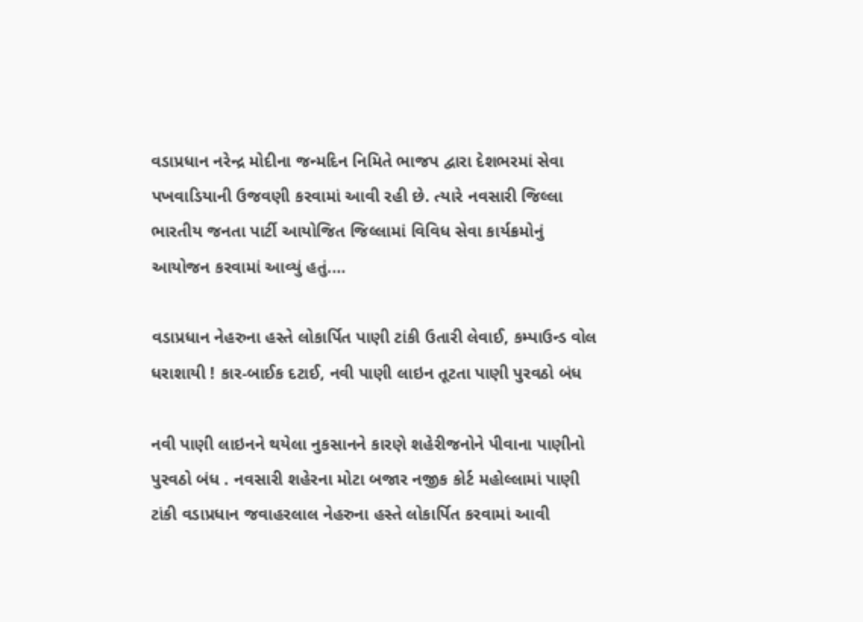વડાપ્રધાન નરેન્દ્ર મોદીના જન્મદિન નિમિતે ભાજપ દ્વારા દેશભરમાં સેવા પખવાડિયાની ઉજવણી કરવામાં આવી રહી છે. ત્યારે નવસારી જિલ્લા ભારતીય જનતા પાર્ટી આયોજિત જિલ્લામાં વિવિધ સેવા કાર્યક્રમોનું આયોજન કરવામાં આવ્યું હતું.…

વડાપ્રધાન નેહરુના હસ્તે લોકાર્પિત પાણી ટાંકી ઉતારી લેવાઈ, કમ્પાઉન્ડ વોલ ધરાશાયી ! કાર-બાઈક દટાઈ, નવી પાણી લાઇન તૂટતા પાણી પુરવઠો બંધ

નવી પાણી લાઇનને થયેલા નુકસાનને કારણે શહેરીજનોને પીવાના પાણીનો પુરવઠો બંધ . નવસારી શહેરના મોટા બજાર નજીક કોર્ટ મહોલ્લામાં પાણી ટાંકી વડાપ્રધાન જવાહરલાલ નેહરુના હસ્તે લોકાર્પિત કરવામાં આવી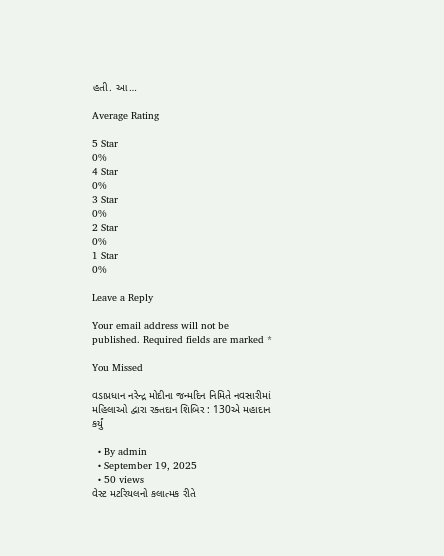હતી. આ…

Average Rating

5 Star
0%
4 Star
0%
3 Star
0%
2 Star
0%
1 Star
0%

Leave a Reply

Your email address will not be published. Required fields are marked *

You Missed

વડાપ્રધાન નરેન્દ્ર મોદીના જન્મદિન નિમિતે નવસારીમાં મહિલાઓ દ્વારા રક્તદાન શિબિર : 130એ મહાદાન કર્યું

  • By admin
  • September 19, 2025
  • 50 views
વેસ્ટ મટરિયલનો કલાત્મક રીતે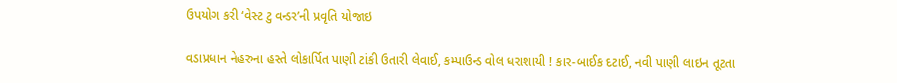ઉપયોગ કરી ‘વેસ્ટ ટુ વન્ડર’ની પ્રવૃતિ યોજાઇ

વડાપ્રધાન નેહરુના હસ્તે લોકાર્પિત પાણી ટાંકી ઉતારી લેવાઈ, કમ્પાઉન્ડ વોલ ધરાશાયી ! કાર-બાઈક દટાઈ, નવી પાણી લાઇન તૂટતા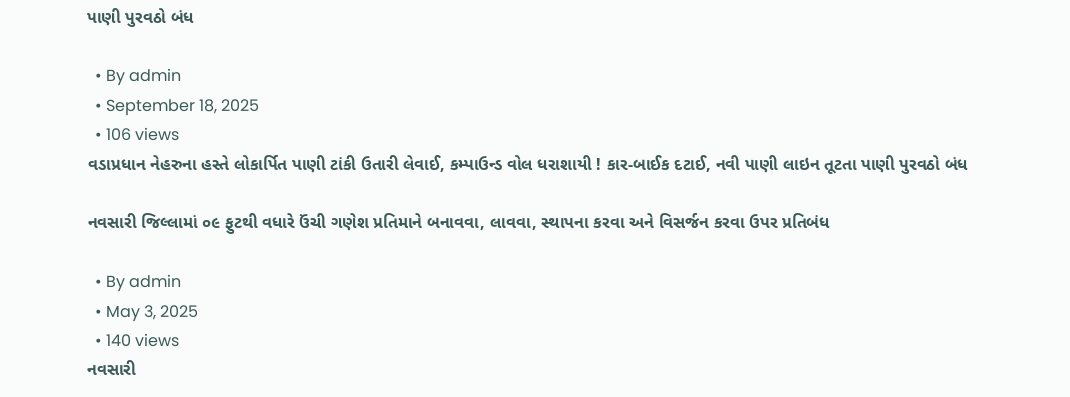પાણી પુરવઠો બંધ

  • By admin
  • September 18, 2025
  • 106 views
વડાપ્રધાન નેહરુના હસ્તે લોકાર્પિત પાણી ટાંકી ઉતારી લેવાઈ, કમ્પાઉન્ડ વોલ ધરાશાયી ! કાર-બાઈક દટાઈ, નવી પાણી લાઇન તૂટતા પાણી પુરવઠો બંધ

નવસારી જિલ્લામાં ૦૯ ફુટથી વધારે ઉંચી ગણેશ પ્રતિમાને બનાવવા, લાવવા, સ્થાપના કરવા અને વિસર્જન કરવા ઉપર પ્રતિબંધ

  • By admin
  • May 3, 2025
  • 140 views
નવસારી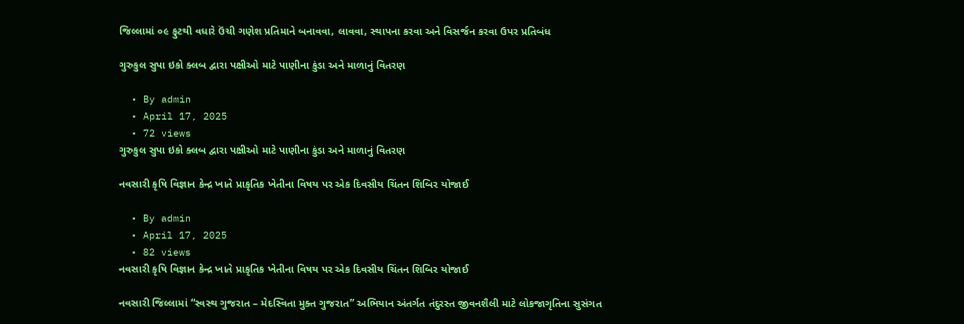જિલ્લામાં ૦૯ ફુટથી વધારે ઉંચી ગણેશ પ્રતિમાને બનાવવા, લાવવા, સ્થાપના કરવા અને વિસર્જન કરવા ઉપર પ્રતિબંધ

ગુરુકુલ સુપા ઇકો ક્લબ દ્વારા પક્ષીઓ માટે પાણીના કુંડા અને માળાનું વિતરણ

  • By admin
  • April 17, 2025
  • 72 views
ગુરુકુલ સુપા ઇકો ક્લબ દ્વારા પક્ષીઓ માટે પાણીના કુંડા અને માળાનું વિતરણ

નવસારી કૃષિ વિજ્ઞાન કેન્દ્ર ખાતે પ્રાકૃતિક ખેતીના વિષય પર એક દિવસીય ચિંતન શિબિર યોજાઈ

  • By admin
  • April 17, 2025
  • 82 views
નવસારી કૃષિ વિજ્ઞાન કેન્દ્ર ખાતે પ્રાકૃતિક ખેતીના વિષય પર એક દિવસીય ચિંતન શિબિર યોજાઈ

નવસારી જિલ્લામાં “સ્વસ્થ ગુજરાત – મેદસ્વિતા મુક્ત ગુજરાત” અભિયાન અંતર્ગત તંદુરસ્ત જીવનશૈલી માટે લોકજાગૃતિના સુસંગત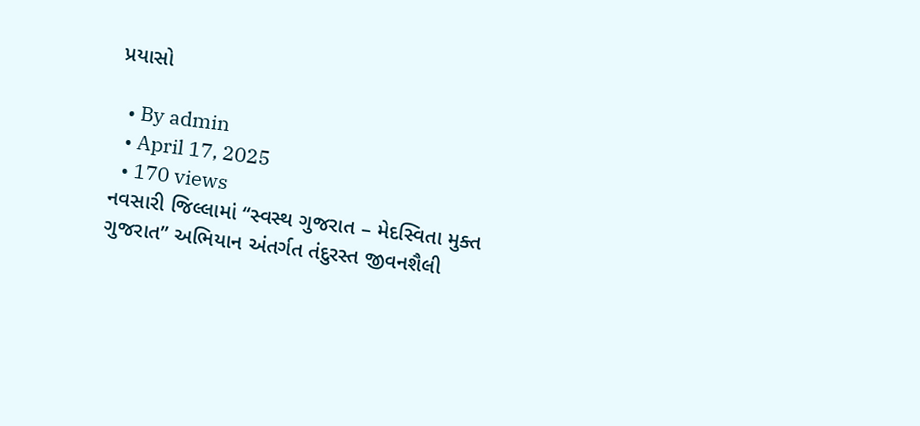પ્રયાસો

  • By admin
  • April 17, 2025
  • 170 views
નવસારી જિલ્લામાં “સ્વસ્થ ગુજરાત – મેદસ્વિતા મુક્ત ગુજરાત” અભિયાન અંતર્ગત તંદુરસ્ત જીવનશૈલી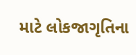માટે લોકજાગૃતિના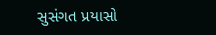સુસંગત પ્રયાસો